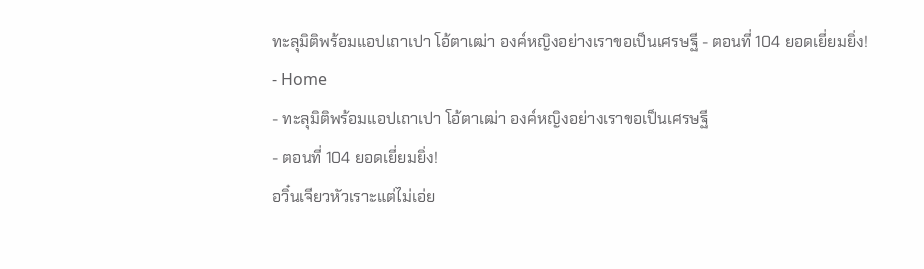ทะลุมิติพร้อมแอปเถาเปา โอ้ตาเฒ่า องค์หญิงอย่างเราขอเป็นเศรษฐี - ตอนที่ 104 ยอดเยี่ยมยิ่ง!
- Home
- ทะลุมิติพร้อมแอปเถาเปา โอ้ตาเฒ่า องค์หญิงอย่างเราขอเป็นเศรษฐี
- ตอนที่ 104 ยอดเยี่ยมยิ่ง!
อวิ๋นเจียวหัวเราะแต่ไม่เอ่ย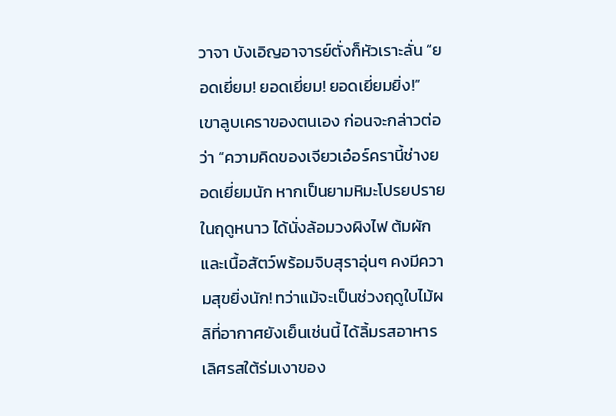วาจา บังเอิญอาจารย์ตั่งก็หัวเราะลั่น “ยอดเยี่ยม! ยอดเยี่ยม! ยอดเยี่ยมยิ่ง!”
เขาลูบเคราของตนเอง ก่อนจะกล่าวต่อว่า “ความคิดของเจียวเอ๋อร์ครานี้ช่างยอดเยี่ยมนัก หากเป็นยามหิมะโปรยปรายในฤดูหนาว ได้นั่งล้อมวงผิงไฟ ต้มผักและเนื้อสัตว์พร้อมจิบสุราอุ่นๆ คงมีความสุขยิ่งนัก! ทว่าแม้จะเป็นช่วงฤดูใบไม้ผลิที่อากาศยังเย็นเช่นนี้ ได้ลิ้มรสอาหารเลิศรสใต้ร่มเงาของ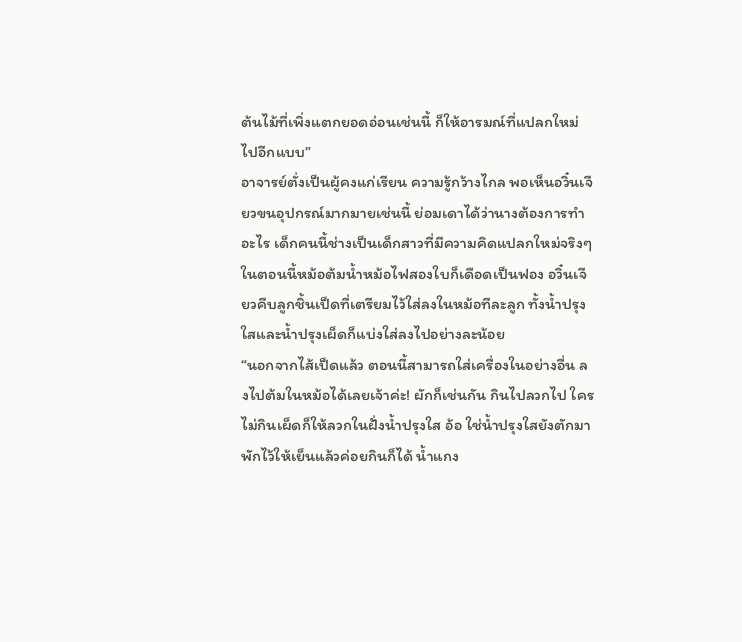ต้นไม้ที่เพิ่งแตกยอดอ่อนเช่นนี้ ก็ให้อารมณ์ที่แปลกใหม่ไปอีกแบบ”
อาจารย์ตั่งเป็นผู้คงแก่เรียน ความรู้กว้างไกล พอเห็นอวิ๋นเจียวขนอุปกรณ์มากมายเช่นนี้ ย่อมเดาได้ว่านางต้องการทำอะไร เด็กคนนี้ช่างเป็นเด็กสาวที่มีความคิดแปลกใหม่จริงๆ
ในตอนนี้หม้อต้มน้ำหม้อไฟสองใบก็เดือดเป็นฟอง อวิ๋นเจียวคีบลูกชิ้นเป็ดที่เตรียมไว้ใส่ลงในหม้อทีละลูก ทั้งน้ำปรุงใสและน้ำปรุงเผ็ดก็แบ่งใส่ลงไปอย่างละน้อย
“นอกจากไส้เป็ดแล้ว ตอนนี้สามารถใส่เครื่องในอย่างอื่น ลงไปต้มในหม้อได้เลยเจ้าค่ะ! ผักก็เช่นกัน กินไปลวกไป ใครไม่กินเผ็ดก็ให้ลวกในฝั่งน้ำปรุงใส อ้อ ใช่น้ำปรุงใสยังตักมาพักไว้ให้เย็นแล้วค่อยกินก็ได้ น้ำแกง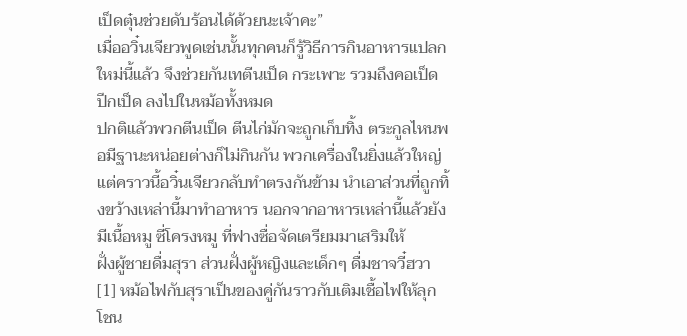เป็ดตุ๋นช่วยดับร้อนได้ด้วยนะเจ้าคะ”
เมื่ออวิ๋นเจียวพูดเช่นนั้นทุกคนก็รู้วิธีการกินอาหารแปลกใหม่นี้แล้ว จึงช่วยกันเทตีนเป็ด กระเพาะ รวมถึงคอเป็ด ปีกเป็ด ลงไปในหม้อทั้งหมด
ปกติแล้วพวกตีนเป็ด ตีนไก่มักจะถูกเก็บทิ้ง ตระกูลไหนพอมีฐานะหน่อยต่างก็ไม่กินกัน พวกเครื่องในยิ่งแล้วใหญ่ แต่คราวนี้อวิ๋นเจียวกลับทำตรงกันข้าม นำเอาส่วนที่ถูกทิ้งขว้างเหล่านี้มาทำอาหาร นอกจากอาหารเหล่านี้แล้วยังมีเนื้อหมู ซี่โครงหมู ที่ฟางซื่อจัดเตรียมมาเสริมให้
ฝั่งผู้ชายดื่มสุรา ส่วนฝั่งผู้หญิงและเด็กๆ ดื่มชาจวี๋ฮวา [1] หม้อไฟกับสุราเป็นของคู่กันราวกับเติมเชื้อไฟให้ลุกโชน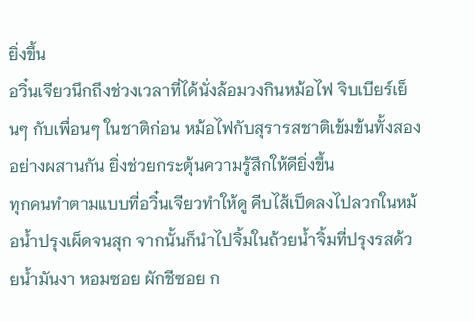ยิ่งขึ้น
อวิ๋นเจียวนึกถึงช่วงเวลาที่ได้นั่งล้อมวงกินหม้อไฟ จิบเบียร์เย็นๆ กับเพื่อนๆ ในชาติก่อน หม้อไฟกับสุรารสชาติเข้มข้นทั้งสองอย่างผสานกัน ยิ่งช่วยกระตุ้นความรู้สึกให้ดียิ่งขึ้น
ทุกคนทำตามแบบที่อวิ๋นเจียวทำให้ดู คีบไส้เป็ดลงไปลวกในหม้อน้ำปรุงเผ็ดจนสุก จากนั้นก็นำไปจิ้มในถ้วยน้ำจิ้มที่ปรุงรสด้วยน้ำมันงา หอมซอย ผักชีซอย ก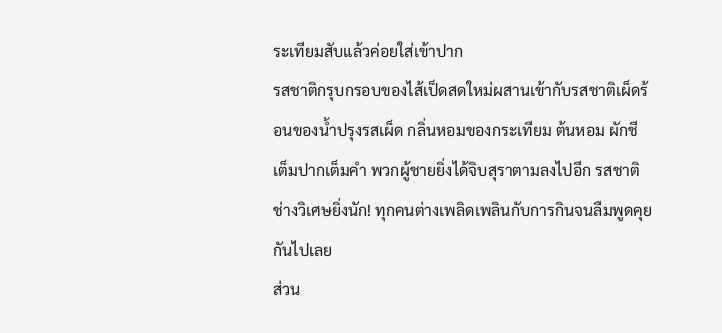ระเทียมสับแล้วค่อยใส่เข้าปาก
รสชาติกรุบกรอบของไส้เป็ดสดใหม่ผสานเข้ากับรสชาติเผ็ดร้อนของน้ำปรุงรสเผ็ด กลิ่นหอมของกระเทียม ต้นหอม ผักชี เต็มปากเต็มคำ พวกผู้ชายยิ่งได้จิบสุราตามลงไปอีก รสชาติช่างวิเศษยิ่งนัก! ทุกคนต่างเพลิดเพลินกับการกินจนลืมพูดคุยกันไปเลย
ส่วน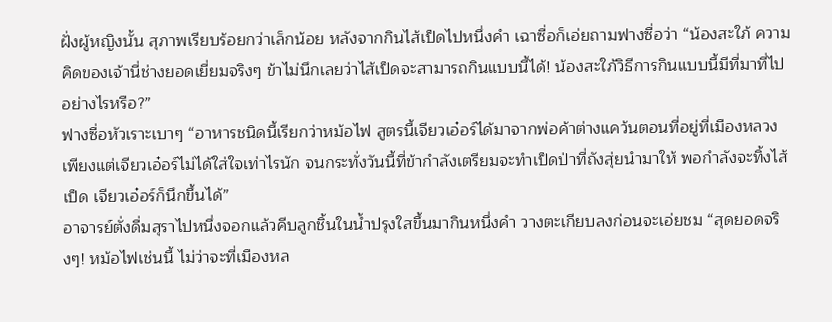ฝั่งผู้หญิงนั้น สุภาพเรียบร้อยกว่าเล็กน้อย หลังจากกินไส้เป็ดไปหนึ่งคำ เฉาซื่อก็เอ่ยถามฟางซื่อว่า “น้องสะใภ้ ความคิดของเจ้านี่ช่างยอดเยี่ยมจริงๆ ข้าไม่นึกเลยว่าไส้เป็ดจะสามารถกินแบบนี้ได้! น้องสะใภ้วิธีการกินแบบนี้มีที่มาที่ไปอย่างไรหรือ?”
ฟางซื่อหัวเราะเบาๆ “อาหารชนิดนี้เรียกว่าหม้อไฟ สูตรนี้เจียวเอ๋อร์ได้มาจากพ่อค้าต่างแคว้นตอนที่อยู่ที่เมืองหลวง เพียงแต่เจียวเอ๋อร์ไม่ได้ใส่ใจเท่าไรนัก จนกระทั่งวันนี้ที่ข้ากำลังเตรียมจะทำเป็ดป่าที่ถังสุ่ยนำมาให้ พอกำลังจะทิ้งไส้เป็ด เจียวเอ๋อร์ก็นึกขึ้นได้”
อาจารย์ตั่งดื่มสุราไปหนึ่งจอกแล้วคีบลูกชิ้นในน้ำปรุงใสขึ้นมากินหนึ่งคำ วางตะเกียบลงก่อนจะเอ่ยชม “สุดยอดจริงๆ! หม้อไฟเช่นนี้ ไม่ว่าจะที่เมืองหล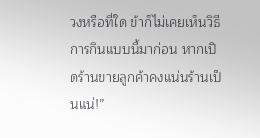วงหรือที่ใด ข้าก็ไม่เคยเห็นวิธีการกินแบบนี้มาก่อน หากเปิดร้านขายลูกค้าคงแน่นร้านเป็นแน่!”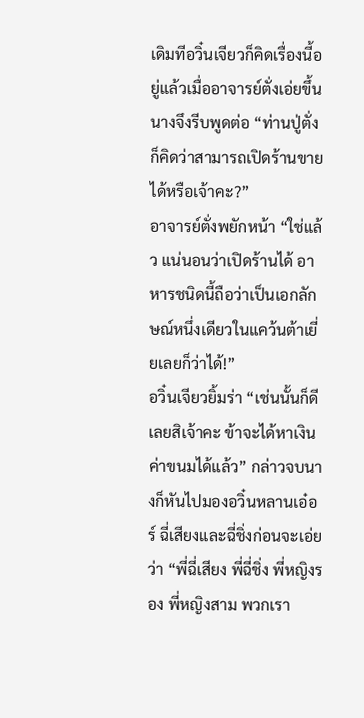เดิมทีอวิ๋นเจียวก็คิดเรื่องนี้อยู่แล้วเมื่ออาจารย์ตั่งเอ่ยขึ้น นางจึงรีบพูดต่อ “ท่านปู่ตั่งก็คิดว่าสามารถเปิดร้านขายได้หรือเจ้าคะ?”
อาจารย์ตั่งพยักหน้า “ใช่แล้ว แน่นอนว่าเปิดร้านได้ อาหารชนิดนี้ถือว่าเป็นเอกลักษณ์หนึ่งเดียวในแคว้นต้าเยี่ยเลยก็ว่าได้!”
อวิ๋นเจียวยิ้มร่า “เช่นนั้นก็ดีเลยสิเจ้าคะ ข้าจะได้หาเงินค่าขนมได้แล้ว” กล่าวจบนางก็หันไปมองอวิ๋นหลานเอ๋อร์ ฉี่เสียงและฉี่ชิ่งก่อนจะเอ่ยว่า “พี่ฉี่เสียง พี่ฉี่ชิ่ง พี่หญิงรอง พี่หญิงสาม พวกเรา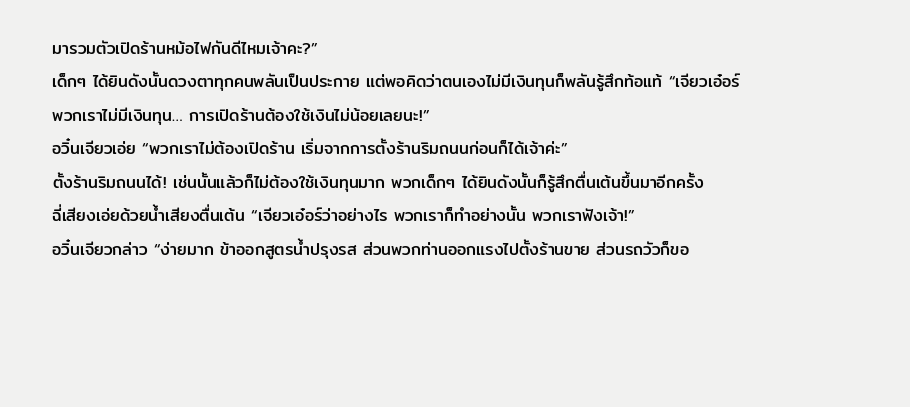มารวมตัวเปิดร้านหม้อไฟกันดีไหมเจ้าคะ?”
เด็กๆ ได้ยินดังนั้นดวงตาทุกคนพลันเป็นประกาย แต่พอคิดว่าตนเองไม่มีเงินทุนก็พลันรู้สึกท้อแท้ “เจียวเอ๋อร์ พวกเราไม่มีเงินทุน… การเปิดร้านต้องใช้เงินไม่น้อยเลยนะ!”
อวิ๋นเจียวเอ่ย “พวกเราไม่ต้องเปิดร้าน เริ่มจากการตั้งร้านริมถนนก่อนก็ได้เจ้าค่ะ”
ตั้งร้านริมถนนได้! เช่นนั้นแล้วก็ไม่ต้องใช้เงินทุนมาก พวกเด็กๆ ได้ยินดังนั้นก็รู้สึกตื่นเต้นขึ้นมาอีกครั้ง
ฉี่เสียงเอ่ยด้วยน้ำเสียงตื่นเต้น “เจียวเอ๋อร์ว่าอย่างไร พวกเราก็ทำอย่างนั้น พวกเราฟังเจ้า!”
อวิ๋นเจียวกล่าว “ง่ายมาก ข้าออกสูตรน้ำปรุงรส ส่วนพวกท่านออกแรงไปตั้งร้านขาย ส่วนรถวัวก็ขอ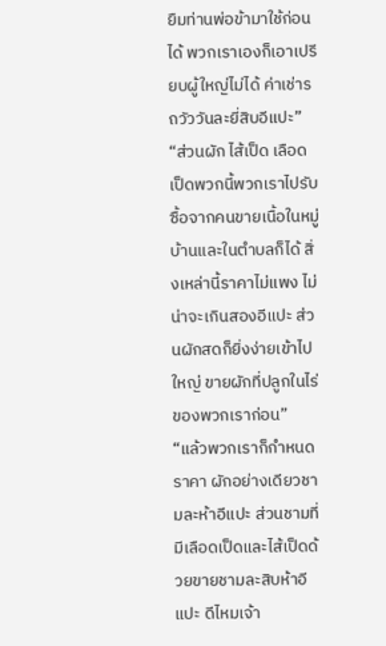ยืมท่านพ่อข้ามาใช้ก่อนได้ พวกเราเองก็เอาเปรียบผู้ใหญ่ไม่ได้ ค่าเช่ารถวัววันละยี่สิบอีแปะ”
“ส่วนผัก ไส้เป็ด เลือดเป็ดพวกนี้พวกเราไปรับซื้อจากคนขายเนื้อในหมู่บ้านและในตำบลก็ได้ สิ่งเหล่านี้ราคาไม่แพง ไม่น่าจะเกินสองอีแปะ ส่วนผักสดก็ยิ่งง่ายเข้าไปใหญ่ ขายผักที่ปลูกในไร่ของพวกเราก่อน”
“แล้วพวกเราก็กำหนดราคา ผักอย่างเดียวชามละห้าอีแปะ ส่วนชามที่มีเลือดเป็ดและไส้เป็ดด้วยขายชามละสิบห้าอีแปะ ดีไหมเจ้า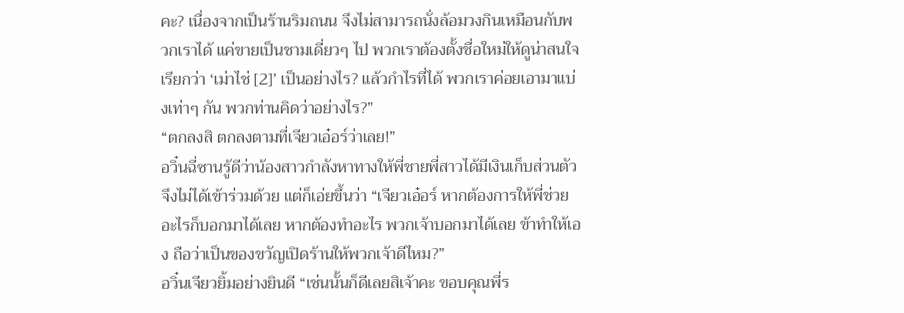คะ? เนื่องจากเป็นร้านริมถนน จึงไม่สามารถนั่งล้อมวงกินเหมือนกับพวกเราได้ แค่ขายเป็นชามเดี่ยวๆ ไป พวกเราต้องตั้งชื่อใหม่ให้ดูน่าสนใจเรียกว่า ‘เม่าไช่ [2]’ เป็นอย่างไร? แล้วกำไรที่ได้ พวกเราค่อยเอามาแบ่งเท่าๆ กัน พวกท่านคิดว่าอย่างไร?”
“ตกลงสิ ตกลงตามที่เจียวเอ๋อร์ว่าเลย!”
อวิ๋นฉี่ซานรู้ดีว่าน้องสาวกำลังหาทางให้พี่ชายพี่สาวได้มีเงินเก็บส่วนตัว จึงไม่ได้เข้าร่วมด้วย แต่ก็เอ่ยขึ้นว่า “เจียวเอ๋อร์ หากต้องการให้พี่ช่วยอะไรก็บอกมาได้เลย หากต้องทำอะไร พวกเจ้าบอกมาได้เลย ข้าทำให้เอง ถือว่าเป็นของขวัญเปิดร้านให้พวกเจ้าดีไหม?”
อวิ๋นเจียวยิ้มอย่างยินดี “เช่นนั้นก็ดีเลยสิเจ้าคะ ขอบคุณพี่ร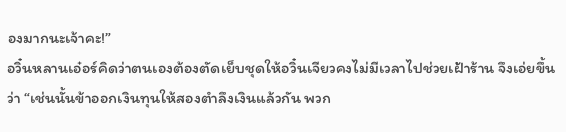องมากนะเจ้าคะ!”
อวิ๋นหลานเอ๋อร์คิดว่าตนเองต้องตัดเย็บชุดให้อวิ๋นเจียวคงไม่มีเวลาไปช่วยเฝ้าร้าน จึงเอ่ยขึ้นว่า “เช่นนั้นข้าออกเงินทุนให้สองตำลึงเงินแล้วกัน พวก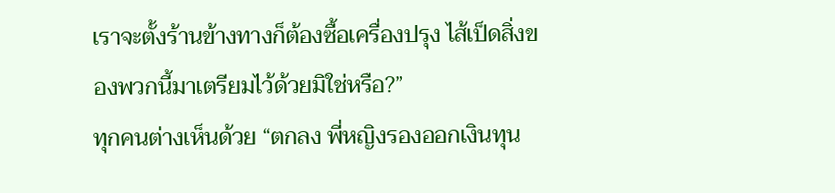เราจะตั้งร้านข้างทางก็ต้องซื้อเครื่องปรุง ไส้เป็ดสิ่งของพวกนี้มาเตรียมไว้ด้วยมิใช่หรือ?”
ทุกคนต่างเห็นด้วย “ตกลง พี่หญิงรองออกเงินทุน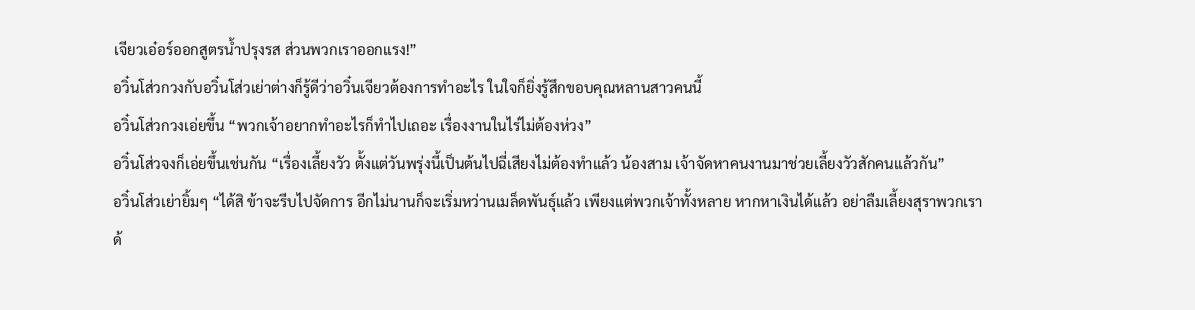เจียวเอ๋อร์ออกสูตรน้ำปรุงรส ส่วนพวกเราออกแรง!”
อวิ๋นโส่วกวงกับอวิ๋นโส่วเย่าต่างก็รู้ดีว่าอวิ๋นเจียวต้องการทำอะไร ในใจก็ยิ่งรู้สึกขอบคุณหลานสาวคนนี้
อวิ๋นโส่วกวงเอ่ยขึ้น “พวกเจ้าอยากทำอะไรก็ทำไปเถอะ เรื่องงานในไร่ไม่ต้องห่วง”
อวิ๋นโส่วจงก็เอ่ยขึ้นเช่นกัน “เรื่องเลี้ยงวัว ตั้งแต่วันพรุ่งนี้เป็นต้นไปฉี่เสียงไม่ต้องทำแล้ว น้องสาม เจ้าจัดหาคนงานมาช่วยเลี้ยงวัวสักคนแล้วกัน”
อวิ๋นโส่วเย่ายิ้มๆ “ได้สิ ข้าจะรีบไปจัดการ อีกไม่นานก็จะเริ่มหว่านเมล็ดพันธุ์แล้ว เพียงแต่พวกเจ้าทั้งหลาย หากหาเงินได้แล้ว อย่าลืมเลี้ยงสุราพวกเราด้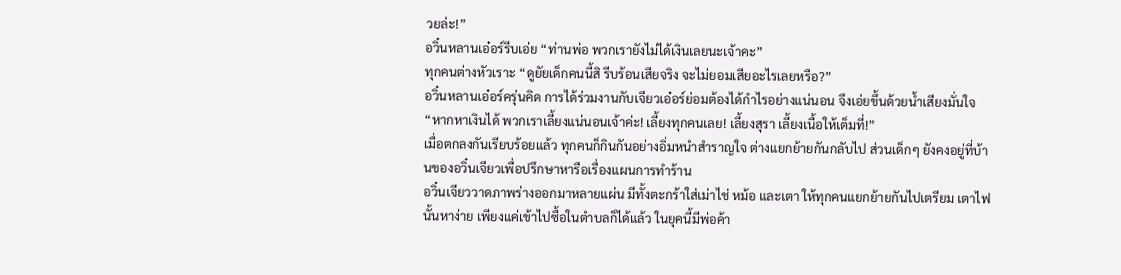วยล่ะ!”
อวิ๋นหลานเอ๋อร์รีบเอ่ย “ท่านพ่อ พวกเรายังไม่ได้เงินเลยนะเจ้าคะ”
ทุกคนต่างหัวเราะ “ดูยัยเด็กคนนี้สิ รีบร้อนเสียจริง จะไม่ยอมเสียอะไรเลยหรือ?”
อวิ๋นหลานเอ๋อร์ครุ่นคิด การได้ร่วมงานกับเจียวเอ๋อร์ย่อมต้องได้กำไรอย่างแน่นอน จึงเอ่ยขึ้นด้วยน้ำเสียงมั่นใจ “หากหาเงินได้ พวกเราเลี้ยงแน่นอนเจ้าค่ะ! เลี้ยงทุกคนเลย! เลี้ยงสุรา เลี้ยงเนื้อให้เต็มที่!”
เมื่อตกลงกันเรียบร้อยแล้ว ทุกคนก็กินกันอย่างอิ่มหนำสำราญใจ ต่างแยกย้ายกันกลับไป ส่วนเด็กๆ ยังคงอยู่ที่บ้านของอวิ๋นเจียวเพื่อปรึกษาหารือเรื่องแผนการทำร้าน
อวิ๋นเจียววาดภาพร่างออกมาหลายแผ่น มีทั้งตะกร้าใส่เม่าไช่ หม้อ และเตา ให้ทุกคนแยกย้ายกันไปเตรียม เตาไฟนั้นหาง่าย เพียงแค่เข้าไปซื้อในตำบลก็ได้แล้ว ในยุคนี้มีพ่อค้า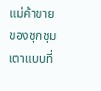แม่ค้าขายของชุกชุม เตาแบบที่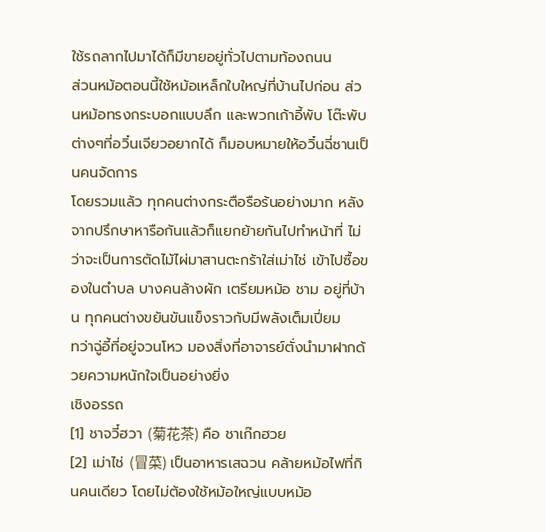ใช้รถลากไปมาได้ก็มีขายอยู่ทั่วไปตามท้องถนน
ส่วนหม้อตอนนี้ใช้หม้อเหล็กใบใหญ่ที่บ้านไปก่อน ส่วนหม้อทรงกระบอกแบบลึก และพวกเก้าอี้พับ โต๊ะพับต่างๆที่อวิ๋นเจียวอยากได้ ก็มอบหมายให้อวิ๋นฉี่ซานเป็นคนจัดการ
โดยรวมแล้ว ทุกคนต่างกระตือรือร้นอย่างมาก หลังจากปรึกษาหารือกันแล้วก็แยกย้ายกันไปทำหน้าที่ ไม่ว่าจะเป็นการตัดไม้ไผ่มาสานตะกร้าใส่เม่าไช่ เข้าไปซื้อของในตำบล บางคนล้างผัก เตรียมหม้อ ชาม อยู่ที่บ้าน ทุกคนต่างขยันขันแข็งราวกับมีพลังเต็มเปี่ยม
ทว่าฉู่อี้ที่อยู่จวนโหว มองสิ่งที่อาจารย์ตั่งนำมาฝากด้วยความหนักใจเป็นอย่างยิ่ง
เชิงอรรถ
[1] ชาจวี๋ฮวา (菊花茶) คือ ชาเก๊กฮวย
[2] เม่าไช่ (冒菜) เป็นอาหารเสฉวน คล้ายหม้อไฟที่กินคนเดียว โดยไม่ต้องใช้หม้อใหญ่แบบหม้อ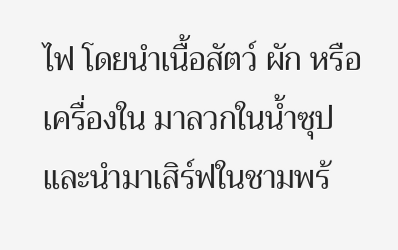ไฟ โดยนำเนื้อสัตว์ ผัก หรือเครื่องใน มาลวกในน้ำซุป และนำมาเสิร์ฟในชามพร้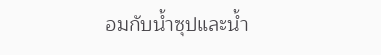อมกับน้ำซุปและน้ำ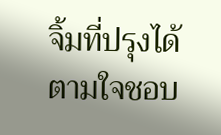จิ้มที่ปรุงได้ตามใจชอบ